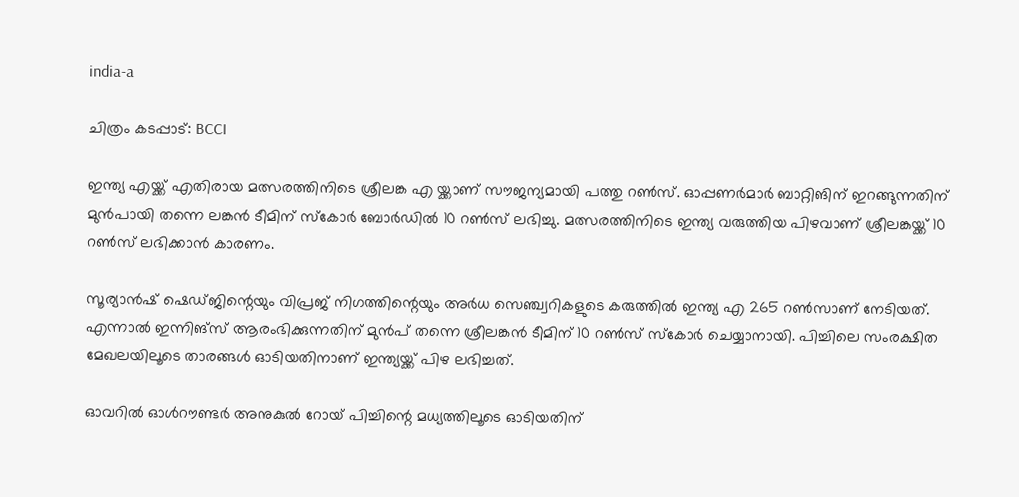india-a

ചിത്രം കടപ്പാട്: BCCI

ഇന്ത്യ എയ്ക്ക് എതിരായ മത്സരത്തിനിടെ ശ്രീലങ്ക എ യ്ക്കാണ് സൗജന്യമായി പത്തു റണ്‍സ്. ഓപ്പണര്‍മാര്‍ ബാറ്റിങിന് ഇറങ്ങുന്നതിന് മുന്‍പായി തന്നെ ലങ്കന്‍ ടീമിന് സ്കോര്‍ ബോര്‍ഡില്‍ 10 റണ്‍സ് ലഭിച്ചു. മത്സരത്തിനിടെ ഇന്ത്യ വരുത്തിയ പിഴവാണ് ശ്രീലങ്കയ്ക്ക് 10 റണ്‍സ് ലഭിക്കാന്‍ കാരണം.

സൂര്യാൻഷ് ഷെഡ്ജിന്റെയും വിപ്രജ് നിഗത്തിന്റെയും അർധ സെഞ്ച്വറികളുടെ കരുത്തില്‍ ഇന്ത്യ എ 265 റൺസാണ് നേടിയത്. എന്നാല്‍ ഇന്നിങ്സ് ആരംഭിക്കുന്നതിന് മുന്‍പ് തന്നെ ശ്രീലങ്കന്‍ ടീമിന് 10 റണ്‍സ് സ്കോര്‍ ചെയ്യാനായി. പിച്ചിലെ സംരക്ഷിത മേഖലയിലൂടെ താരങ്ങള്‍ ഓടിയതിനാണ് ഇന്ത്യയ്ക്ക് പിഴ ലഭിച്ചത്.

ഓവറില്‍ ഓൾറൗണ്ടർ അനുകുൽ റോയ് പിച്ചിന്റെ മധ്യത്തിലൂടെ ഓടിയതിന്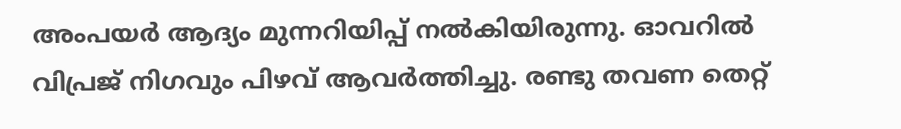അംപയര്‍ ആദ്യം മുന്നറിയിപ്പ് നല്‍കിയിരുന്നു. ഓവറില്‍ വിപ്രജ് നിഗവും പിഴവ് ആവര്‍ത്തിച്ചു. രണ്ടു തവണ തെറ്റ്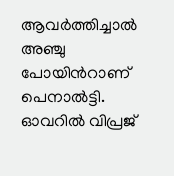ആവര്‍ത്തിച്ചാല്‍ അഞ്ചു പോയിന്‍റാണ് പെനാല്‍ട്ടി. ഓവറില്‍ വിപ്രജ്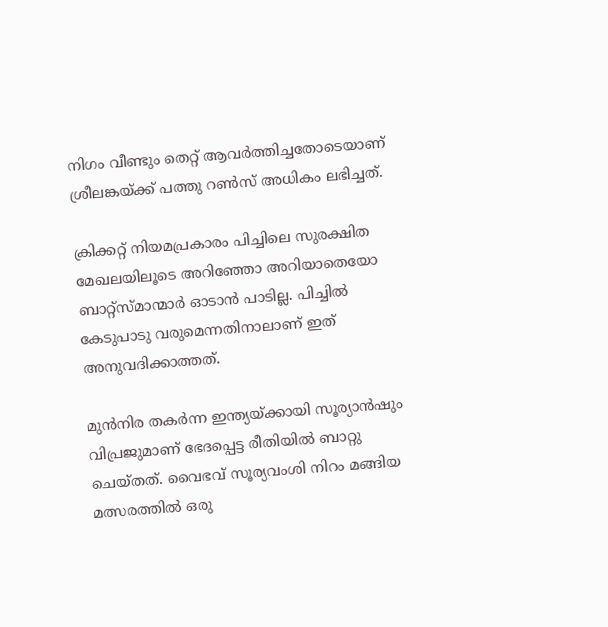നിഗം വീണ്ടും തെറ്റ് ആവര്‍ത്തിച്ചതോടെയാണ് ശ്രീലങ്കയ്ക്ക് പത്തു റണ്‍സ് അധികം ലഭിച്ചത്.

ക്രിക്കറ്റ് നിയമപ്രകാരം പിച്ചിലെ സുരക്ഷിത മേഖലയിലൂടെ അറിഞ്ഞോ അറിയാതെയോ ബാറ്റ്സ്മാന്മാര്‍ ഓടാന്‍ പാടില്ല. പിച്ചില്‍ കേടുപാടു വരുമെന്നതിനാലാണ് ഇത് അനുവദിക്കാത്തത്.

മുന്‍നിര തകര്‍ന്ന ഇന്ത്യയ്ക്കായി സൂര്യാൻഷും വിപ്രജുമാണ് ഭേദപ്പെട്ട രീതിയില്‍ ബാറ്റു ചെയ്തത്. വൈഭവ് സൂര്യവംശി നിറം മങ്ങിയ മത്സരത്തില്‍ ഒരു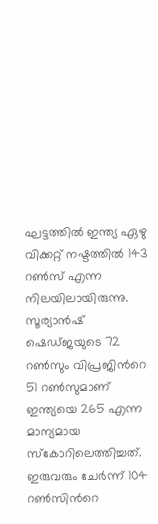ഘട്ടത്തില്‍ ഇന്ത്യ ഏഴു വിക്കറ്റ് നഷ്ടത്തില്‍ 143 റണ്‍സ് എന്ന നിലയിലായിരുന്നു. സൂര്യാൻഷ് ഷെഡ്ജയുടെ 72 റണ്‍സും വിപ്രജിന്‍റെ 51 റണ്‍സുമാണ് ഇന്ത്യയെ 265 എന്ന മാന്യമായ സ്കോറിലെത്തിച്ചത്. ഇരുവരും ചേര്‍ന്ന് 104 റണ്‍സിന്‍റെ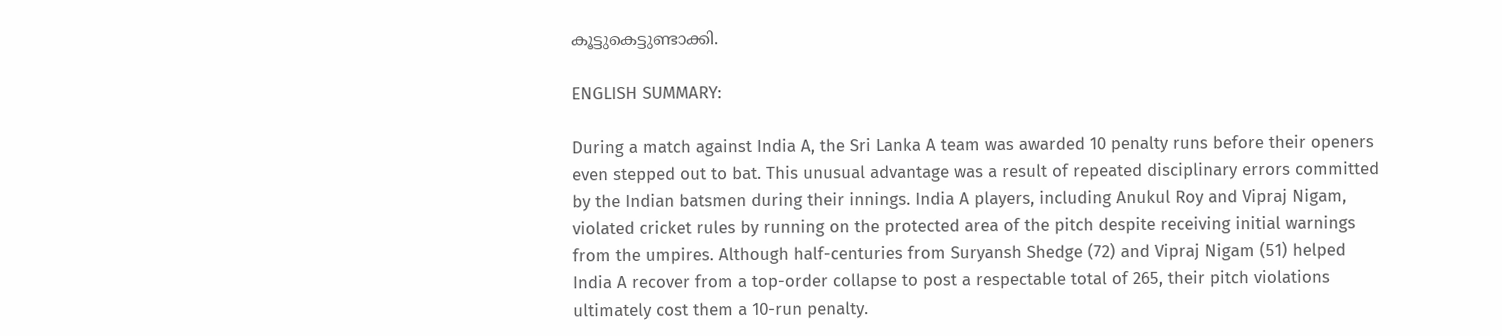കൂട്ടുകെട്ടുണ്ടാക്കി.

ENGLISH SUMMARY:

During a match against India A, the Sri Lanka A team was awarded 10 penalty runs before their openers even stepped out to bat. This unusual advantage was a result of repeated disciplinary errors committed by the Indian batsmen during their innings. India A players, including Anukul Roy and Vipraj Nigam, violated cricket rules by running on the protected area of the pitch despite receiving initial warnings from the umpires. Although half-centuries from Suryansh Shedge (72) and Vipraj Nigam (51) helped India A recover from a top-order collapse to post a respectable total of 265, their pitch violations ultimately cost them a 10-run penalty.